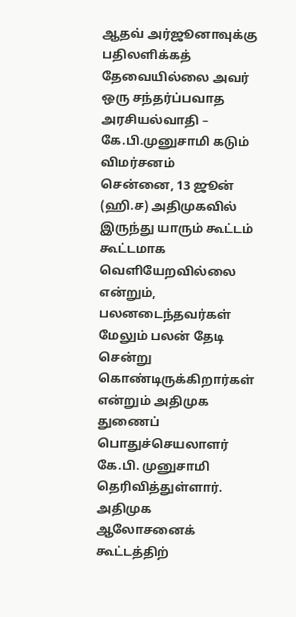ஆதவ் அர்ஜூனாவுக்கு பதிலளிக்கத் தேவையில்லை அவர் ஒரு சந்தர்ப்பவாத அரசியல்வாதி – கே.பி.முனுசாமி கடும் விமர்சனம்
சென்னை, 13 ஜூன் (ஹி.ச) அதிமுகவில் இருந்து யாரும் கூட்டம் கூட்டமாக வெளியேறவில்லை என்றும், பலனடைந்தவர்கள் மேலும் பலன் தேடி சென்று கொண்டிருக்கிறார்கள் என்றும் அதிமுக துணைப் பொதுச்செயலாளர் கே.பி. முனுசாமி தெரிவித்துள்ளார். அதிமுக ஆலோசனைக் கூட்டத்திற்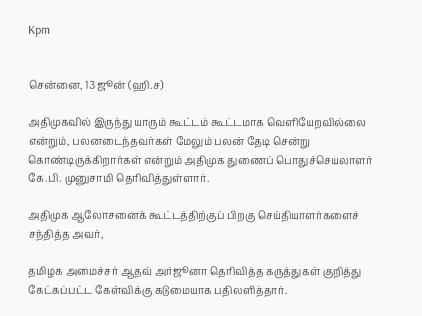Kpm


சென்னை, 13 ஜூன் (ஹி.ச)

அதிமுகவில் இருந்து யாரும் கூட்டம் கூட்டமாக வெளியேறவில்லை என்றும், பலனடைந்தவர்கள் மேலும் பலன் தேடி சென்று கொண்டிருக்கிறார்கள் என்றும் அதிமுக துணைப் பொதுச்செயலாளர் கே.பி. முனுசாமி தெரிவித்துள்ளார்.

அதிமுக ஆலோசனைக் கூட்டத்திற்குப் பிறகு செய்தியாளர்களைச் சந்தித்த அவர்,

தமிழக அமைச்சர் ஆதவ் அர்ஜூனா தெரிவித்த கருத்துகள் குறித்து கேட்கப்பட்ட கேள்விக்கு கடுமையாக பதிலளித்தார்.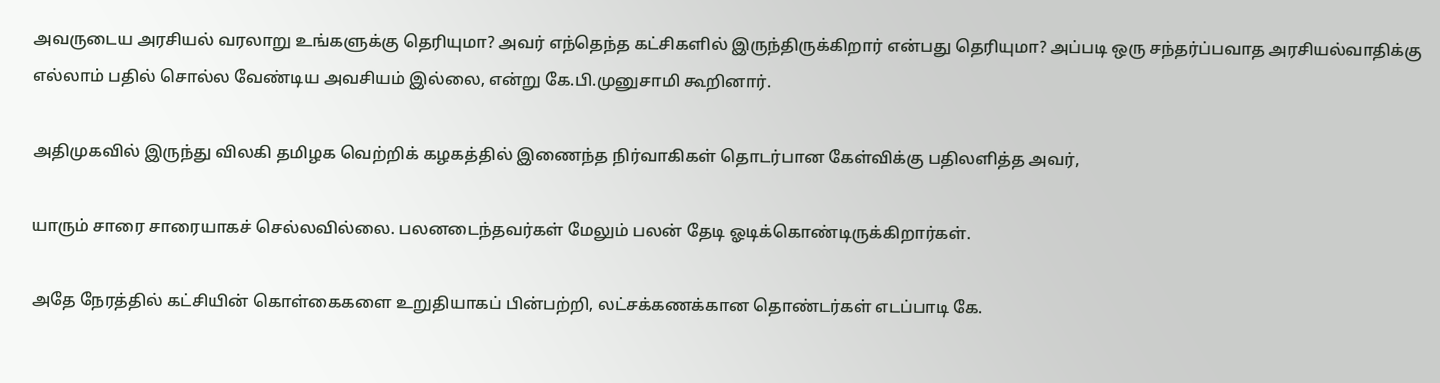அவருடைய அரசியல் வரலாறு உங்களுக்கு தெரியுமா? அவர் எந்தெந்த கட்சிகளில் இருந்திருக்கிறார் என்பது தெரியுமா? அப்படி ஒரு சந்தர்ப்பவாத அரசியல்வாதிக்கு எல்லாம் பதில் சொல்ல வேண்டிய அவசியம் இல்லை, என்று கே.பி.முனுசாமி கூறினார்.

அதிமுகவில் இருந்து விலகி தமிழக வெற்றிக் கழகத்தில் இணைந்த நிர்வாகிகள் தொடர்பான கேள்விக்கு பதிலளித்த அவர்,

யாரும் சாரை சாரையாகச் செல்லவில்லை. பலனடைந்தவர்கள் மேலும் பலன் தேடி ஓடிக்கொண்டிருக்கிறார்கள்.

அதே நேரத்தில் கட்சியின் கொள்கைகளை உறுதியாகப் பின்பற்றி, லட்சக்கணக்கான தொண்டர்கள் எடப்பாடி கே.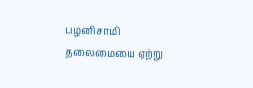பழனிசாமி தலைமையை ஏற்று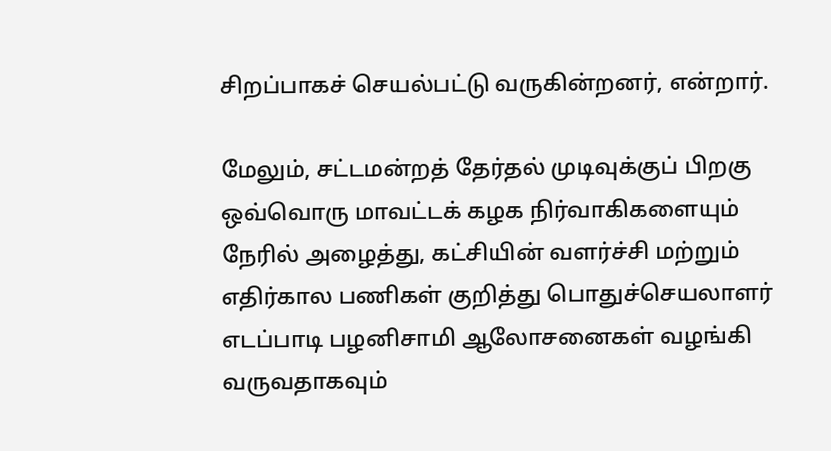சிறப்பாகச் செயல்பட்டு வருகின்றனர், என்றார்.

மேலும், சட்டமன்றத் தேர்தல் முடிவுக்குப் பிறகு ஒவ்வொரு மாவட்டக் கழக நிர்வாகிகளையும் நேரில் அழைத்து, கட்சியின் வளர்ச்சி மற்றும் எதிர்கால பணிகள் குறித்து பொதுச்செயலாளர் எடப்பாடி பழனிசாமி ஆலோசனைகள் வழங்கி வருவதாகவும்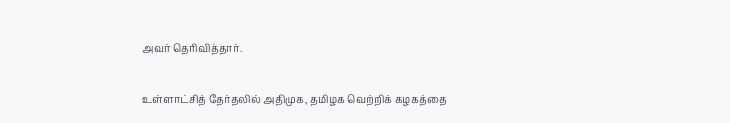அவர் தெரிவித்தார்.

உள்ளாட்சித் தேர்தலில் அதிமுக, தமிழக வெற்றிக் கழகத்தை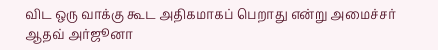விட ஒரு வாக்கு கூட அதிகமாகப் பெறாது என்று அமைச்சர் ஆதவ் அர்ஜூனா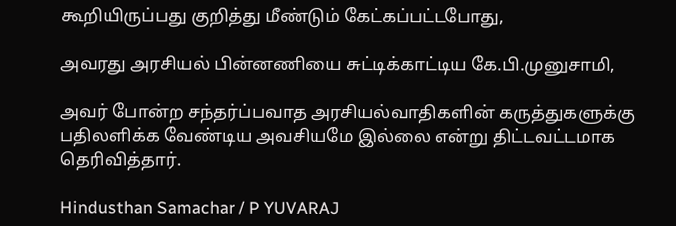கூறியிருப்பது குறித்து மீண்டும் கேட்கப்பட்டபோது,

அவரது அரசியல் பின்னணியை சுட்டிக்காட்டிய கே.பி.முனுசாமி,

அவர் போன்ற சந்தர்ப்பவாத அரசியல்வாதிகளின் கருத்துகளுக்கு பதிலளிக்க வேண்டிய அவசியமே இல்லை என்று திட்டவட்டமாக தெரிவித்தார்.

Hindusthan Samachar / P YUVARAJ